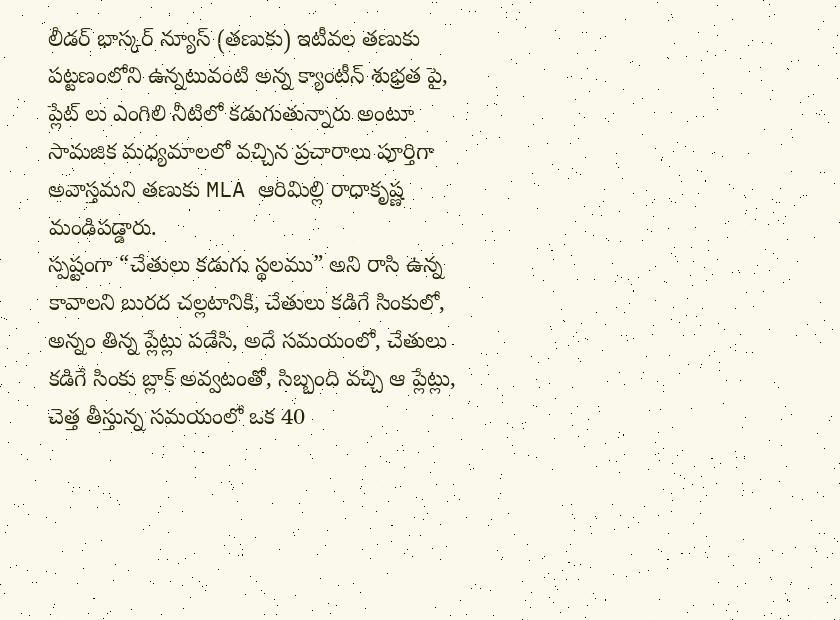లీడర్ భాస్కర్ న్యూస్ (తణుకు) ఇటీవల తణుకు పట్టణంలోని ఉన్నటువంటి అన్న క్యాంటీన్ శుభ్రత పై, ప్లేట్ లు ఎంగిలి నీటిలో కడుగుతున్నారు అంటూ సామజిక మధ్యమాలలో వచ్చిన ప్రచారాలు పూర్తిగా అవాస్తమని తణుకు MLA ఆరిమిల్లి రాధాకృష్ణ మండిపడ్డారు.
స్పష్టంగా “చేతులు కడుగు స్థలము” అని రాసి ఉన్న
కావాలని బురద చల్లటానికి, చేతులు కడిగే సింకులో, అన్నం తిన్న ప్లేట్లు పడేసి, అదే సమయంలో, చేతులు కడిగే సింకు బ్లాక్ అవ్వటంతో, సిబ్బంది వచ్చి ఆ ప్లేట్లు, చెత్త తీస్తున్న సమయంలో ఒక 40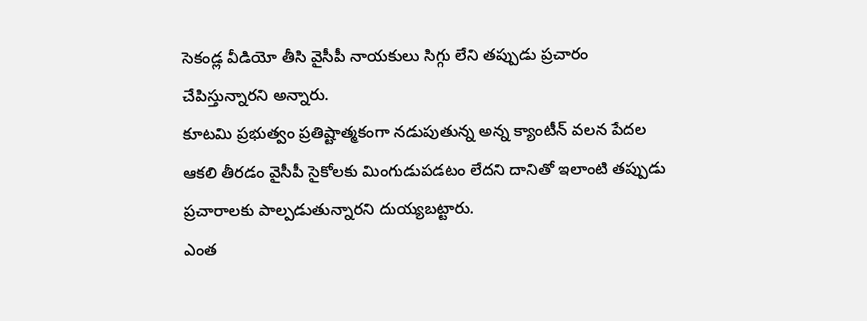సెకండ్ల వీడియో తీసి వైసీపీ నాయకులు సిగ్గు లేని తప్పుడు ప్రచారం చేపిస్తున్నారని అన్నారు.
కూటమి ప్రభుత్వం ప్రతిష్టాత్మకంగా నడుపుతున్న అన్న క్యాంటీన్ వలన పేదల ఆకలి తీరడం వైసీపీ సైకోలకు మింగుడుపడటం లేదని దానితో ఇలాంటి తప్పుడు ప్రచారాలకు పాల్పడుతున్నారని దుయ్యబట్టారు.
ఎంత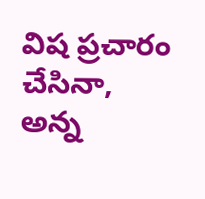విష ప్రచారం చేసినా, అన్న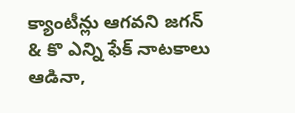క్యాంటీన్లు ఆగవని జగన్ & కొ ఎన్ని ఫేక్ నాటకాలు ఆడినా,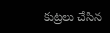కుట్రలు చేసిన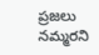ప్రజలు నమ్మరని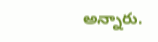అన్నారు.